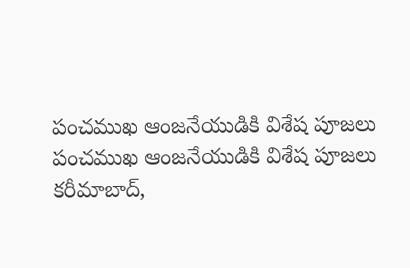పంచముఖ ఆంజనేయుడికి విశేష పూజలు
పంచముఖ ఆంజనేయుడికి విశేష పూజలు
కరీమాబాద్,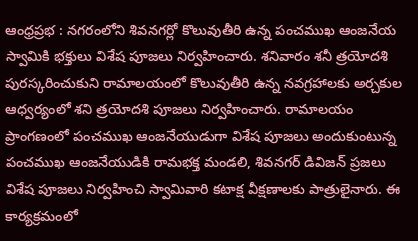ఆంధ్రప్రభ : నగరంలోని శివనగర్లో కొలువుతీరి ఉన్న పంచముఖ ఆంజనేయ స్వామికి భక్తులు విశేష పూజలు నిర్వహించారు. శనివారం శనీ త్రయోదశి పురస్కరించుకుని రామాలయంలో కొలువుతీరి ఉన్న నవగ్రహాలకు అర్చకుల ఆధ్వర్యంలో శని త్రయోదశి పూజలు నిర్వహించారు. రామాలయం ప్రాంగణంలో పంచముఖ ఆంజనేయుడుగా విశేష పూజలు అందుకుంటున్న పంచముఖ ఆంజనేయుడికి రామభక్త మండలి, శివనగర్ డివిజన్ ప్రజలు విశేష పూజలు నిర్వహించి స్వామివారి కటాక్ష వీక్షణాలకు పాత్రులైనారు. ఈ కార్యక్రమంలో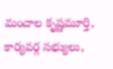మంచాల కృష్ణమూర్తి, కార్యవర్గ సభ్యులు,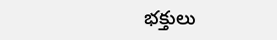భక్తులు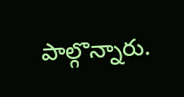పాల్గొన్నారు.